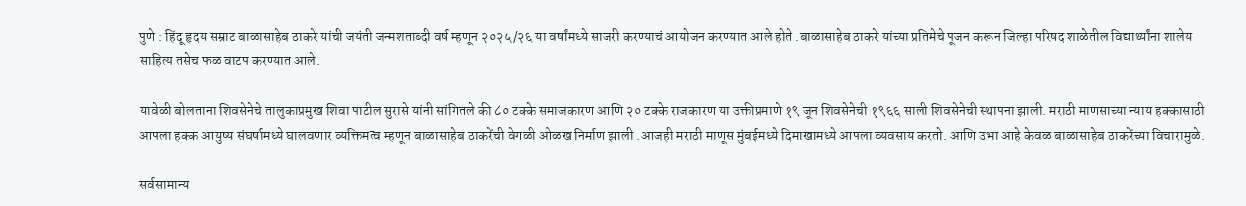पुणे : हिंदू हृदय सम्राट बाळासाहेब ठाकरे यांची जयंती जन्मशताब्दी वर्ष म्हणून २०२५/२६ या वर्षांमध्ये साजरी करण्याचं आयोजन करण्यात आले होते .बाळासाहेब ठाकरे यांच्या प्रतिमेचे पूजन करून जिल्हा परिषद शाळेतील विद्यार्थ्यांना शालेय साहित्य तसेच फळ वाटप करण्यात आले.

यावेळी बोलताना शिवसेनेचे तालुकाप्रमुख शिवा पाटील सुरासे यांनी सांगितले की ८० टक्के समाजकारण आणि २० टक्के राजकारण या उक्तीप्रमाणे १९ जून शिवसेनेची १९६६ साली शिवसेनेची स्थापना झाली. मराठी माणसाच्या न्याय हक्कासाठी आपला हक्क आयुष्य संघर्षामध्ये घालवणार व्यक्तिमत्व म्हणून बाळासाहेब ठाकरेंची वेगळी ओळख निर्माण झाली .आजही मराठी माणूस मुंबईमध्ये दिमाखामध्ये आपला व्यवसाय करतो. आणि उभा आहे केवळ बाळासाहेब ठाकरेंच्या विचारामुळे.

सर्वसामान्य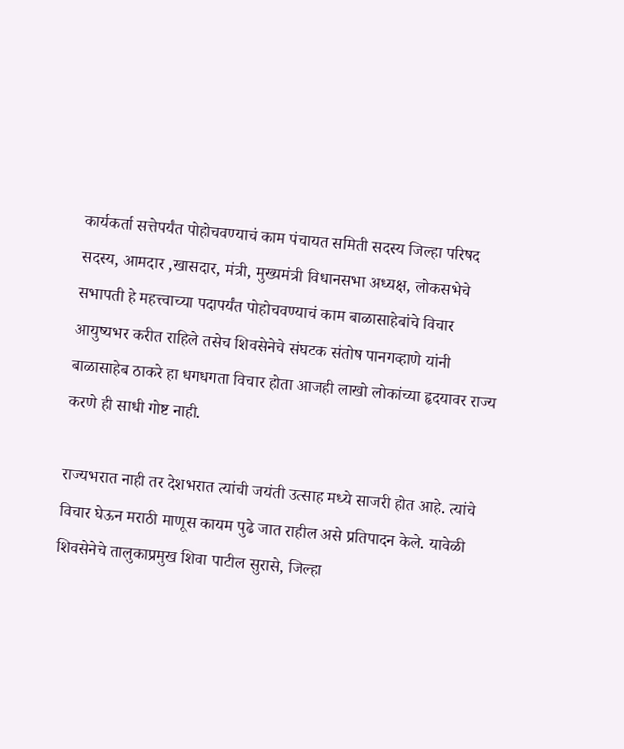कार्यकर्ता सत्तेपर्यंत पोहोचवण्याचं काम पंचायत समिती सदस्य जिल्हा परिषद सदस्य, आमदार ,खासदार, मंत्री, मुख्यमंत्री विधानसभा अध्यक्ष, लोकसभेचे सभापती हे महत्त्वाच्या पदापर्यंत पोहोचवण्याचं काम बाळासाहेबांचे विचार आयुष्यभर करीत राहिले तसेच शिवसेनेचे संघटक संतोष पानगव्हाणे यांनी बाळासाहेब ठाकरे हा धगधगता विचार होता आजही लाखो लोकांच्या हृदयावर राज्य करणे ही साधी गोष्ट नाही.

राज्यभरात नाही तर देशभरात त्यांची जयंती उत्साह मध्ये साजरी होत आहे. त्यांचे विचार घेऊन मराठी माणूस कायम पुढे जात राहील असे प्रतिपादन केले. यावेळी शिवसेनेचे तालुकाप्रमुख शिवा पाटील सुरासे, जिल्हा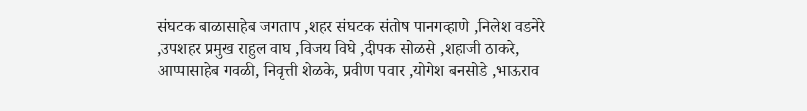संघटक बाळासाहेब जगताप ,शहर संघटक संतोष पानगव्हाणे ,निलेश वडनेरे ,उपशहर प्रमुख राहुल वाघ ,विजय विघे ,दीपक सोळसे ,शहाजी ठाकरे, आप्पासाहेब गवळी, निवृत्ती शेळके, प्रवीण पवार ,योगेश बनसोडे ,भाऊराव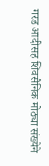गरड आदीसह शिवसैनिक मोठ्या संख्येने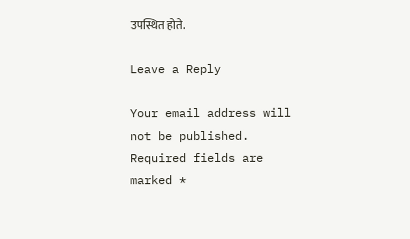उपस्थित होते.

Leave a Reply

Your email address will not be published. Required fields are marked *